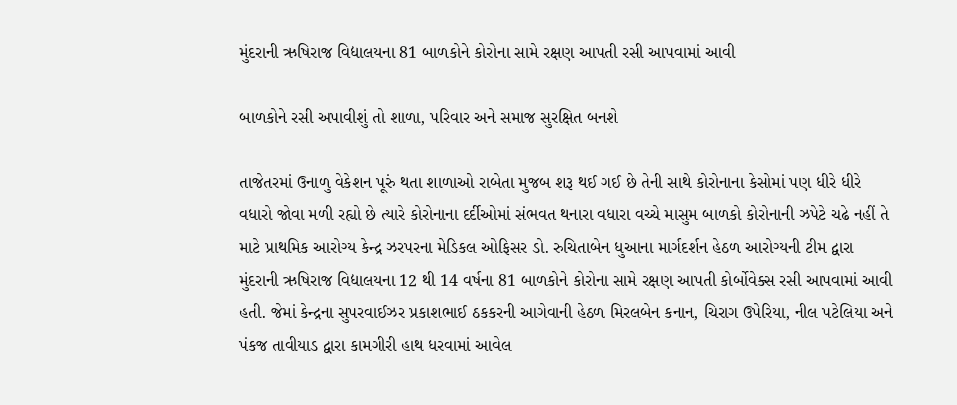મુંદરાની ઋષિરાજ વિદ્યાલયના 81 બાળકોને કોરોના સામે રક્ષણ આપતી રસી આપવામાં આવી

બાળકોને રસી અપાવીશું તો શાળા, પરિવાર અને સમાજ સુરક્ષિત બનશે

તાજેતરમાં ઉનાળુ વેકેશન પૂરું થતા શાળાઓ રાબેતા મુજબ શરૂ થઈ ગઈ છે તેની સાથે કોરોનાના કેસોમાં પણ ધીરે ધીરે વધારો જોવા મળી રહ્યો છે ત્યારે કોરોનાના દર્દીઓમાં સંભવત થનારા વધારા વચ્ચે માસુમ બાળકો કોરોનાની ઝપેટે ચઢે નહીં તે માટે પ્રાથમિક આરોગ્ય કેન્દ્ર ઝરપરના મેડિકલ ઓફિસર ડો. રુચિતાબેન ધુઆના માર્ગદર્શન હેઠળ આરોગ્યની ટીમ દ્વારા મુંદરાની ઋષિરાજ વિદ્યાલયના 12 થી 14 વર્ષના 81 બાળકોને કોરોના સામે રક્ષણ આપતી કોર્બોવેક્સ રસી આપવામાં આવી હતી. જેમાં કેન્દ્રના સુપરવાઈઝર પ્રકાશભાઈ ઠકકરની આગેવાની હેઠળ મિરલબેન કનાન, ચિરાગ ઉપેરિયા, નીલ પટેલિયા અને પંકજ તાવીયાડ દ્વારા કામગીરી હાથ ધરવામાં આવેલ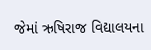જેમાં ઋષિરાજ વિદ્યાલયના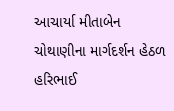આચાર્યા મીતાબેન ચોથાણીના માર્ગદર્શન હેઠળ હરિભાઈ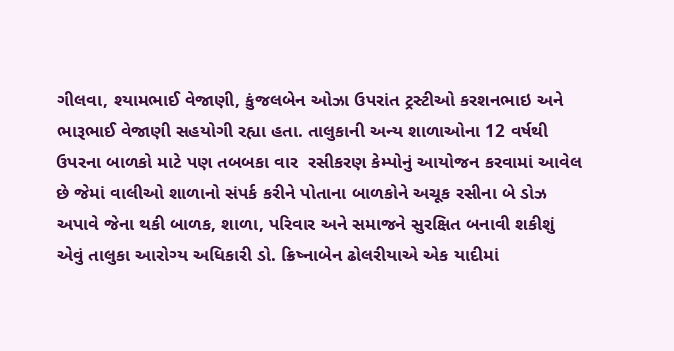ગીલવા, શ્યામભાઈ વેજાણી, કુંજલબેન ઓઝા ઉપરાંત ટ્રસ્ટીઓ કરશનભાઇ અને ભારૂભાઈ વેજાણી સહયોગી રહ્યા હતા. તાલુકાની અન્ય શાળાઓના 12 વર્ષથી ઉપરના બાળકો માટે પણ તબબકા વાર  રસીકરણ કેમ્પોનું આયોજન કરવામાં આવેલ છે જેમાં વાલીઓ શાળાનો સંપર્ક કરીને પોતાના બાળકોને અચૂક રસીના બે ડોઝ અપાવે જેના થકી બાળક, શાળા, પરિવાર અને સમાજને સુરક્ષિત બનાવી શકીશું એવું તાલુકા આરોગ્ય અધિકારી ડો. ક્રિષ્નાબેન ઢોલરીયાએ એક યાદીમાં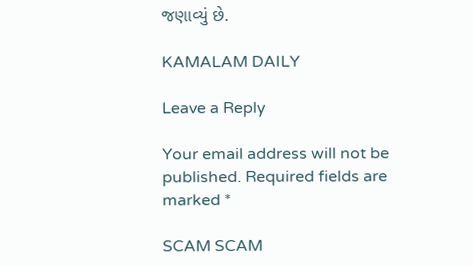જણાવ્યું છે.

KAMALAM DAILY

Leave a Reply

Your email address will not be published. Required fields are marked *

SCAM SCAM